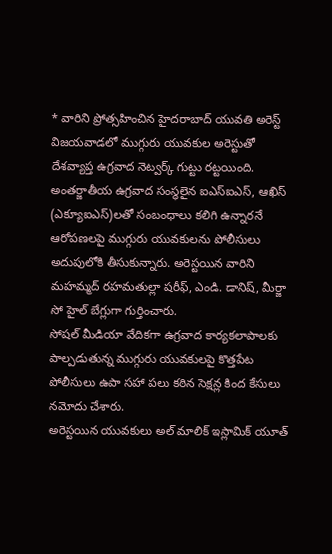* వారిని ప్రోత్సహించిన హైదరాబాద్ యువతి అరెస్ట్
విజయవాడలో ముగ్గురు యువకుల అరెస్టుతో దేశవ్యాప్త ఉగ్రవాద నెట్వర్క్ గుట్టు రట్టయింది. అంతర్జాతీయ ఉగ్రవాద సంస్థలైన ఐఎస్ఐఎస్, ఆఖిస్ (ఎక్యూఐఎస్)లతో సంబంధాలు కలిగి ఉన్నారనే ఆరోపణలపై ముగ్గురు యువకులను పోలీసులు అదుపులోకి తీసుకున్నారు. అరెస్టయిన వారిని మహమ్మద్ రహమతుల్లా షరీఫ్, ఎండి. డానిష్, మీర్జా సో హైల్ బేగ్లుగా గుర్తించారు.
సోషల్ మీడియా వేదికగా ఉగ్రవాద కార్యకలాపాలకు పాల్పడుతున్న ముగ్గురు యువకులపై కొత్తపేట పోలీసులు ఉపా సహా పలు కఠిన సెక్షన్ల కింద కేసులు నమోదు చేశారు.
అరెస్టయిన యువకులు అల్ మాలిక్ ఇస్లామిక్ యూత్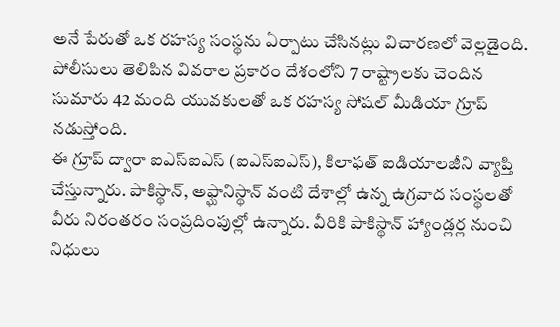అనే పేరుతో ఒక రహస్య సంస్థను ఏర్పాటు చేసినట్లు విచారణలో వెల్లడైంది. పోలీసులు తెలిపిన వివరాల ప్రకారం దేశంలోని 7 రాష్ట్రాలకు చెందిన సుమారు 42 మంది యువకులతో ఒక రహస్య సోషల్ మీడియా గ్రూప్ నడుస్తోంది.
ఈ గ్రూప్ ద్వారా ఐఎస్ఐఎస్ (ఐఎస్ఐఎస్), కిలాఫత్ ఐడియాలజీని వ్యాప్తి చేస్తున్నారు. పాకిస్థాన్, అఫ్ఘానిస్థాన్ వంటి దేశాల్లో ఉన్న ఉగ్రవాద సంస్థలతో వీరు నిరంతరం సంప్రదింపుల్లో ఉన్నారు. వీరికి పాకిస్థాన్ హ్యాండ్లర్ల నుంచి నిధులు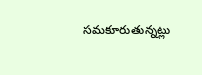సమకూరుతున్నట్లు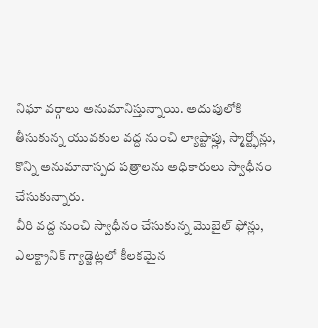నిఘా వర్గాలు అనుమానిస్తున్నాయి. అదుపులోకి తీసుకున్న యువకుల వద్ద నుంచి ల్యాప్టాప్లు, స్మార్ట్ఫోన్లు, కొన్ని అనుమానాస్పద పత్రాలను అధికారులు స్వాధీనం చేసుకున్నారు.
వీరి వద్ద నుంచి స్వాధీనం చేసుకున్న మొబైల్ ఫోన్లు, ఎలక్ట్రానిక్ గ్యాడ్జెట్లలో కీలకమైన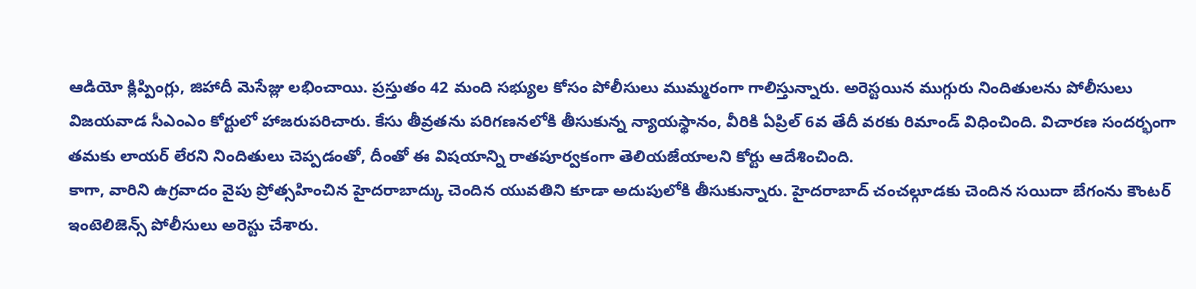ఆడియో క్లిప్పింగ్లు, జిహాదీ మెసేజ్లు లభించాయి. ప్రస్తుతం 42 మంది సభ్యుల కోసం పోలీసులు ముమ్మరంగా గాలిస్తున్నారు. అరెస్టయిన ముగ్గురు నిందితులను పోలీసులు విజయవాడ సీఎంఎం కోర్టులో హాజరుపరిచారు. కేసు తీవ్రతను పరిగణనలోకి తీసుకున్న న్యాయస్థానం, వీరికి ఏప్రిల్ 6వ తేదీ వరకు రిమాండ్ విధించింది. విచారణ సందర్భంగా తమకు లాయర్ లేరని నిందితులు చెప్పడంతో, దీంతో ఈ విషయాన్ని రాతపూర్వకంగా తెలియజేయాలని కోర్టు ఆదేశించింది.
కాగా, వారిని ఉగ్రవాదం వైపు ప్రోత్సహించిన హైదరాబాద్కు చెందిన యువతిని కూడా అదుపులోకి తీసుకున్నారు. హైదరాబాద్ చంచల్గూడకు చెందిన సయిదా బేగంను కౌంటర్ ఇంటెలిజెన్స్ పోలీసులు అరెస్టు చేశారు.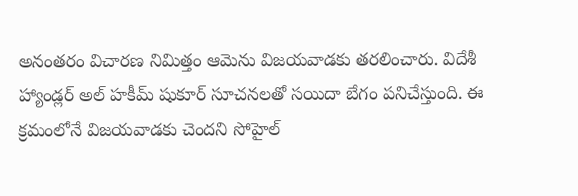అనంతరం విచారణ నిమిత్తం ఆమెను విజయవాడకు తరలించారు. విదేశీ హ్యాండ్లర్ అల్ హకీమ్ షుకూర్ సూచనలతో సయిదా బేగం పనిచేస్తుంది. ఈ క్రమంలోనే విజయవాడకు చెందని సోహైల్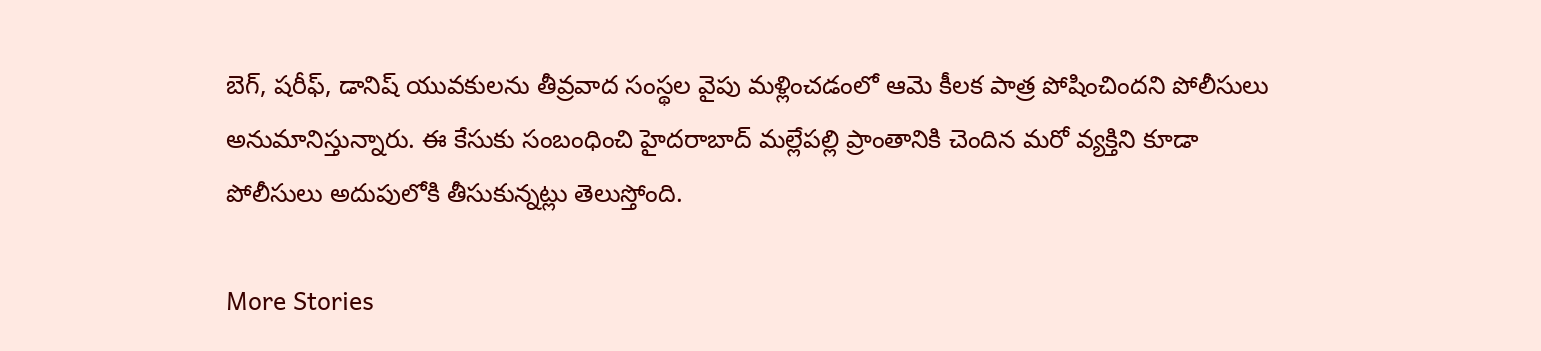బెగ్, షరీఫ్, డానిష్ యువకులను తీవ్రవాద సంస్థల వైపు మళ్లించడంలో ఆమె కీలక పాత్ర పోషించిందని పోలీసులు అనుమానిస్తున్నారు. ఈ కేసుకు సంబంధించి హైదరాబాద్ మల్లేపల్లి ప్రాంతానికి చెందిన మరో వ్యక్తిని కూడా పోలీసులు అదుపులోకి తీసుకున్నట్లు తెలుస్తోంది.

More Stories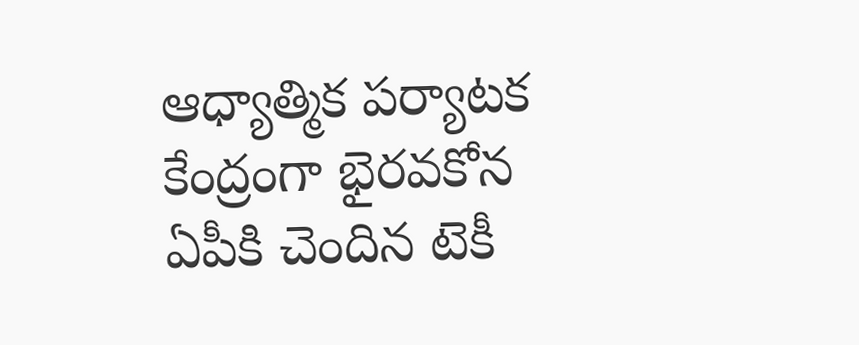ఆధ్యాత్మిక పర్యాటక కేంద్రంగా భైరవకోన
ఏపీకి చెందిన టెకీ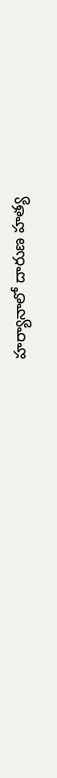హర్యానాలో దారుణ హత్య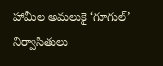హామీల అమలుకై ‘గూగుల్’ నిర్వాసితులు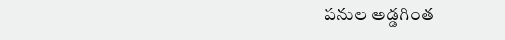పనుల అడ్డగింత